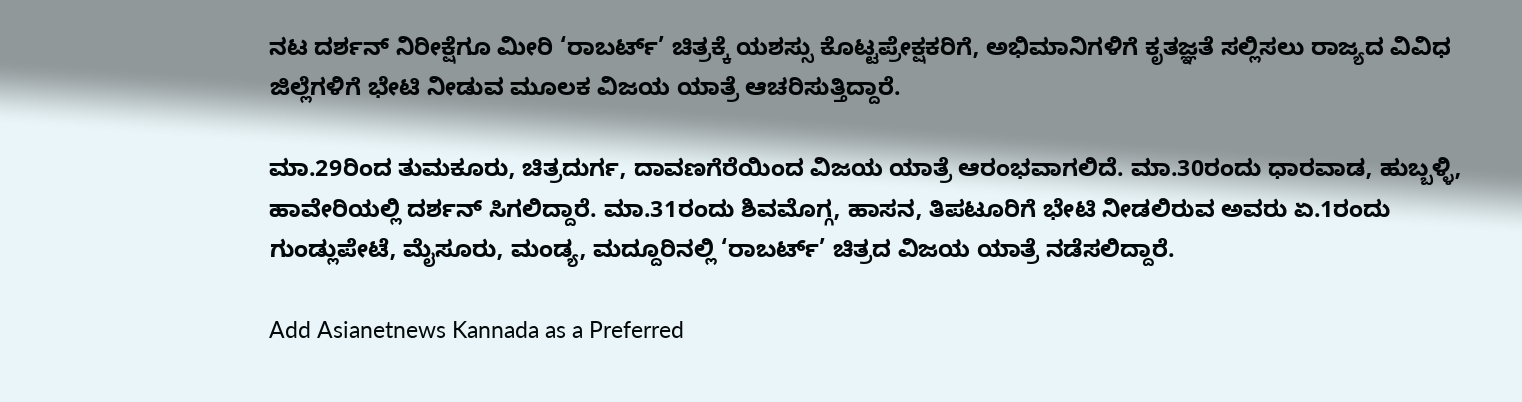ನಟ ದರ್ಶನ್‌ ನಿರೀಕ್ಷೆಗೂ ಮೀರಿ ‘ರಾಬರ್ಟ್‌’ ಚಿತ್ರಕ್ಕೆ ಯಶಸ್ಸು ಕೊಟ್ಟಪ್ರೇಕ್ಷಕರಿಗೆ, ಅಭಿಮಾನಿಗಳಿಗೆ ಕೃತಜ್ಞತೆ ಸಲ್ಲಿಸಲು ರಾಜ್ಯದ ವಿವಿಧ ಜಿಲ್ಲೆಗಳಿಗೆ ಭೇಟಿ ನೀಡುವ ಮೂಲಕ ವಿಜಯ ಯಾತ್ರೆ ಆಚರಿಸುತ್ತಿದ್ದಾರೆ.

ಮಾ.29ರಿಂದ ತುಮಕೂರು, ಚಿತ್ರದುರ್ಗ, ದಾವಣಗೆರೆಯಿಂದ ವಿಜಯ ಯಾತ್ರೆ ಆರಂಭವಾಗಲಿದೆ. ಮಾ.30ರಂದು ಧಾರವಾಡ, ಹುಬ್ಬಳ್ಳಿ, ಹಾವೇರಿಯಲ್ಲಿ ದರ್ಶನ್‌ ಸಿಗಲಿದ್ದಾರೆ. ಮಾ.31ರಂದು ಶಿವಮೊಗ್ಗ, ಹಾಸನ, ತಿಪಟೂರಿಗೆ ಭೇಟಿ ನೀಡಲಿರುವ ಅವರು ಏ.1ರಂದು ಗುಂಡ್ಲುಪೇಟೆ, ಮೈಸೂರು, ಮಂಡ್ಯ, ಮದ್ದೂರಿನಲ್ಲಿ ‘ರಾಬರ್ಟ್‌’ ಚಿತ್ರದ ವಿಜಯ ಯಾತ್ರೆ ನಡೆಸಲಿದ್ದಾರೆ.

Add Asianetnews Kannada as a Preferred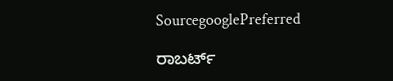SourcegooglePreferred

ರಾಬರ್ಟ್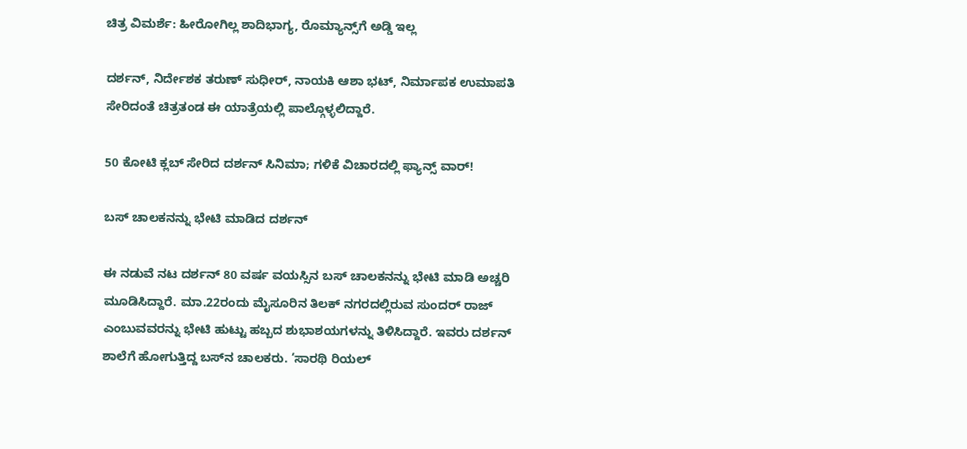ಚಿತ್ರ ವಿಮರ್ಶೆ: ಹೀರೋಗಿಲ್ಲ ಶಾದಿಭಾಗ್ಯ, ರೊಮ್ಯಾನ್ಸ್‌ಗೆ ಅಡ್ಡಿ ಇಲ್ಲ

ದರ್ಶನ್‌, ನಿರ್ದೇಶಕ ತರುಣ್‌ ಸುಧೀರ್‌, ನಾಯಕಿ ಆಶಾ ಭಟ್‌, ನಿರ್ಮಾಪಕ ಉಮಾಪತಿ ಸೇರಿದಂತೆ ಚಿತ್ರತಂಡ ಈ ಯಾತ್ರೆಯಲ್ಲಿ ಪಾಲ್ಗೊಳ್ಳಲಿದ್ದಾರೆ.

50 ಕೋಟಿ ಕ್ಲಬ್ ಸೇರಿದ ದರ್ಶನ್ ಸಿನಿಮಾ; ಗಳಿಕೆ ವಿಚಾರದಲ್ಲಿ ಫ್ಯಾನ್ಸ್ ವಾರ್!

ಬಸ್‌ ಚಾಲಕನನ್ನು ಭೇಟಿ ಮಾಡಿದ ದರ್ಶನ್‌

ಈ ನಡುವೆ ನಟ ದರ್ಶನ್‌ 80 ವರ್ಷ ವಯಸ್ಸಿನ ಬಸ್‌ ಚಾಲಕನನ್ನು ಭೇಟಿ ಮಾಡಿ ಅಚ್ಚರಿ ಮೂಡಿಸಿದ್ದಾರೆ. ಮಾ.22ರಂದು ಮೈಸೂರಿನ ತಿಲಕ್‌ ನಗರದಲ್ಲಿರುವ ಸುಂದರ್‌ ರಾಜ್‌ ಎಂಬುವವರನ್ನು ಭೇಟಿ ಹುಟ್ಟು ಹಬ್ಬದ ಶುಭಾಶಯಗಳನ್ನು ತಿಳಿಸಿದ್ದಾರೆ. ಇವರು ದರ್ಶನ್‌ ಶಾಲೆಗೆ ಹೋಗುತ್ತಿದ್ದ ಬಸ್‌ನ ಚಾಲಕರು. ‘ಸಾರಥಿ ರಿಯಲ್‌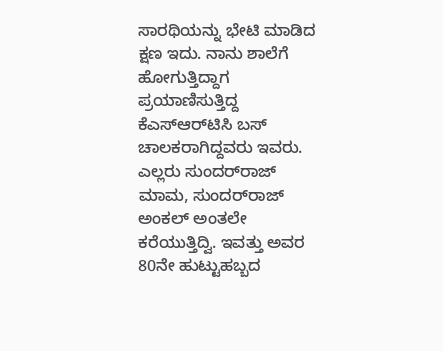ಸಾರಥಿಯನ್ನು ಭೇಟಿ ಮಾಡಿದ ಕ್ಷಣ ಇದು. ನಾನು ಶಾಲೆಗೆ ಹೋಗುತ್ತಿದ್ದಾಗ ಪ್ರಯಾಣಿಸುತ್ತಿದ್ದ ಕೆಎಸ್‌ಆರ್‌ಟಿಸಿ ಬಸ್‌ ಚಾಲಕರಾಗಿದ್ದವರು ಇವರು. ಎಲ್ಲರು ಸುಂದರ್‌ರಾಜ್‌ ಮಾಮ, ಸುಂದರ್‌ರಾಜ್‌ ಅಂಕಲ್‌ ಅಂತಲೇ ಕರೆಯುತ್ತಿದ್ವಿ. ಇವತ್ತು ಅವರ 80ನೇ ಹುಟ್ಟುಹಬ್ಬದ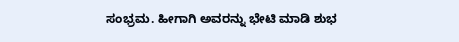ಸಂಭ್ರಮ. ಹೀಗಾಗಿ ಅವರನ್ನು ಭೇಟಿ ಮಾಡಿ ಶುಭ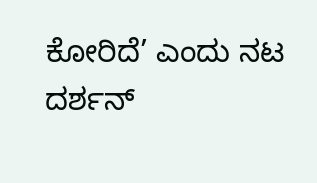ಕೋರಿದೆ’ ಎಂದು ನಟ ದರ್ಶನ್‌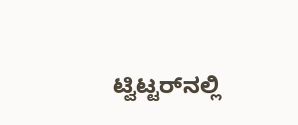ಟ್ವಿಟ್ಟರ್‌ನಲ್ಲಿ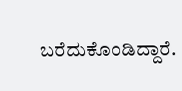ಬರೆದುಕೊಂಡಿದ್ದಾರೆ.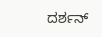ದರ್ಶನ್‌